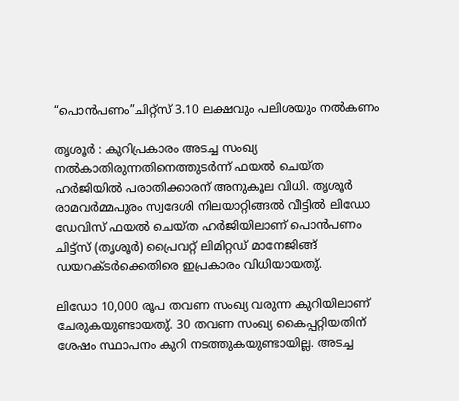“പൊൻപണം”ചിറ്റ്സ് 3.10 ലക്ഷവും പലിശയും നൽകണം

തൃശൂർ : കുറിപ്രകാരം അടച്ച സംഖ്യ നൽകാതിരുന്നതിനെത്തുടർന്ന് ഫയൽ ചെയ്ത ഹർജിയിൽ പരാതിക്കാരന് അനുകൂല വിധി. തൃശൂർ രാമവർമ്മപുരം സ്വദേശി നിലയാറ്റിങ്ങൽ വീട്ടിൽ ലിഡോ ഡേവിസ് ഫയൽ ചെയ്ത ഹർജിയിലാണ് പൊൻപണം ചിട്ട്സ് (തൃശൂർ) പ്രൈവറ്റ് ലിമിറ്റഡ് മാനേജിങ്ങ് ഡയറക്ടർക്കെതിരെ ഇപ്രകാരം വിധിയായതു്.

ലിഡോ 10,000 രൂപ തവണ സംഖ്യ വരുന്ന കുറിയിലാണ് ചേരുകയുണ്ടായതു്. 30 തവണ സംഖ്യ കൈപ്പറ്റിയതിന് ശേഷം സ്ഥാപനം കുറി നടത്തുകയുണ്ടായില്ല. അടച്ച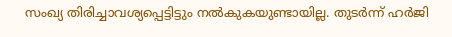സംഖ്യ തിരിച്ചാവശ്യപ്പെട്ടിട്ടും നൽകുകയുണ്ടായില്ല. തുടർന്ന് ഹർജി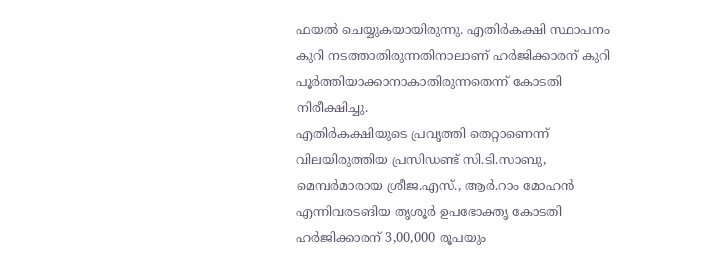ഫയൽ ചെയ്യുകയായിരുന്നു. എതിർകക്ഷി സ്ഥാപനം കുറി നടത്താതിരുന്നതിനാലാണ് ഹർജിക്കാരന് കുറി പൂർത്തിയാക്കാനാകാതിരുന്നതെന്ന് കോടതി നിരീക്ഷിച്ചു.
എതിർകക്ഷിയുടെ പ്രവൃത്തി തെറ്റാണെന്ന് വിലയിരുത്തിയ പ്രസിഡണ്ട് സി.ടി.സാബു, മെമ്പർമാരായ ശ്രീജ.എസ്., ആർ.റാം മോഹൻ എന്നിവരടങിയ തൃശൂർ ഉപഭോക്തൃ കോടതി ഹർജിക്കാരന് 3,00,000 രൂപയും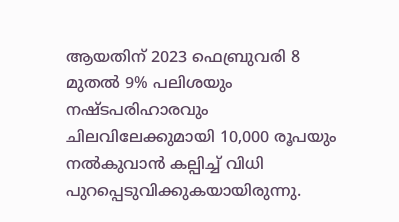ആയതിന് 2023 ഫെബ്രുവരി 8 മുതൽ 9% പലിശയും നഷ്ടപരിഹാരവും ചിലവിലേക്കുമായി 10,000 രൂപയും നൽകുവാൻ കല്പിച്ച് വിധി പുറപ്പെടുവിക്കുകയായിരുന്നു.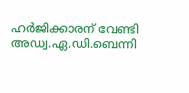ഹർജിക്കാരന് വേണ്ടി അഡ്വ.ഏ.ഡി.ബെന്നി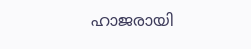ഹാജരായി